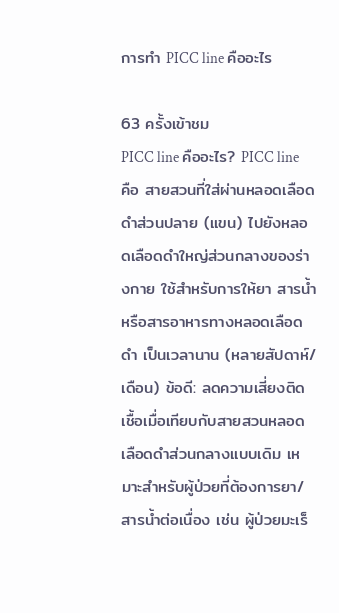การทํา PICC line คืออะไร

63 ครั้งเข้าชม
PICC line คืออะไร? PICC line คือ สายสวนที่ใส่ผ่านหลอดเลือดดำส่วนปลาย (แขน) ไปยังหลอดเลือดดำใหญ่ส่วนกลางของร่างกาย ใช้สำหรับการให้ยา สารน้ำ หรือสารอาหารทางหลอดเลือดดำ เป็นเวลานาน (หลายสัปดาห์/เดือน) ข้อดี: ลดความเสี่ยงติดเชื้อเมื่อเทียบกับสายสวนหลอดเลือดดำส่วนกลางแบบเดิม เหมาะสำหรับผู้ป่วยที่ต้องการยา/สารน้ำต่อเนื่อง เช่น ผู้ป่วยมะเร็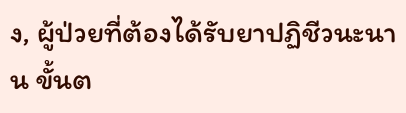ง, ผู้ป่วยที่ต้องได้รับยาปฏิชีวนะนาน ขั้นต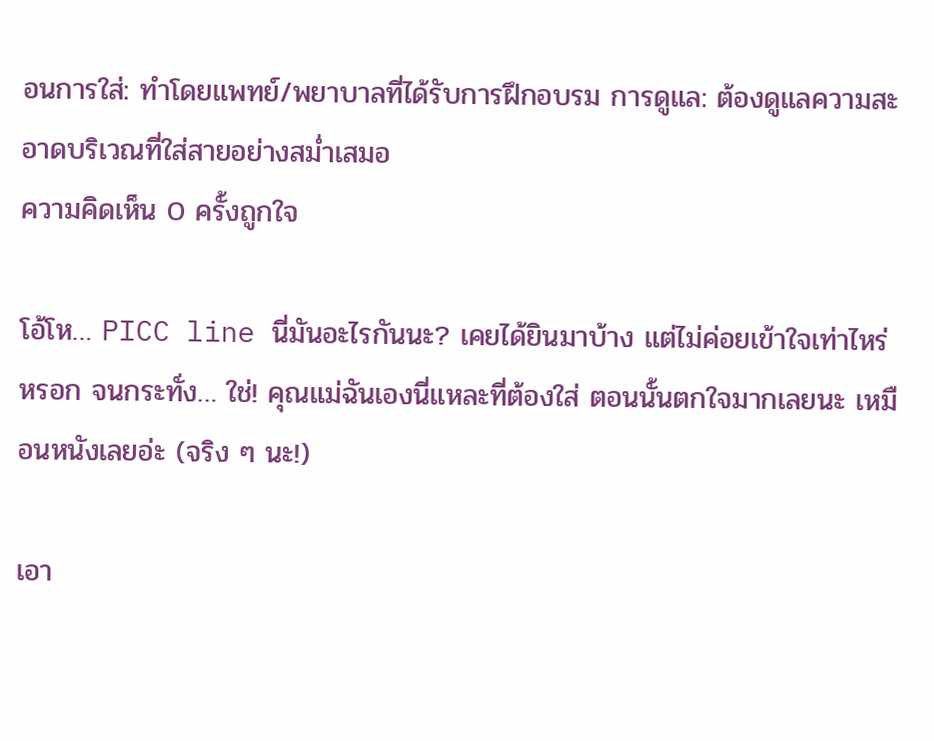อนการใส่: ทำโดยแพทย์/พยาบาลที่ได้รับการฝึกอบรม การดูแล: ต้องดูแลความสะอาดบริเวณที่ใส่สายอย่างสม่ำเสมอ
ความคิดเห็น 0 ครั้งถูกใจ

โอ้โห… PICC line นี่มันอะไรกันนะ? เคยได้ยินมาบ้าง แต่ไม่ค่อยเข้าใจเท่าไหร่หรอก จนกระทั่ง… ใช่! คุณแม่ฉันเองนี่แหละที่ต้องใส่ ตอนนั้นตกใจมากเลยนะ เหมือนหนังเลยอ่ะ (จริง ๆ นะ!)

เอา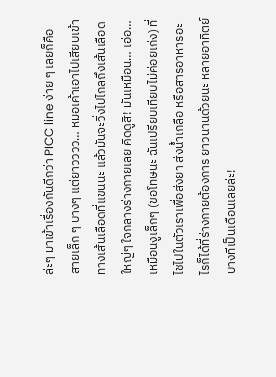ล่ะๆ มาเข้าเรื่องกันดีกว่า PICC line ง่าย ๆ เลยก็คือ สายเล็ก ๆ บางๆ แต่ยาวววว… หมอเค้าเอาไปเสียบเข้าทางเส้นเลือดที่แขนนะ แล้วมันจะวิ่งไปไกลถึงเส้นเลือดใหญ่ๆ ใจกลางร่างกายเลย คิดดูสิ! มันเหมือน… เอ่อ… เหมือนงูเล็กๆ (ขอโทษนะ ฉันเปรียบเทียบไม่ค่อยเก่ง) ที่ไชไปในตัวเราเพื่อส่งยา ส่งน้ำเกลือ หรือสารอาหารอะไรก็ได้ที่ร่างกายต้องการ ยาวนานด้วยนะ หลายอาทิตย์ บางทีเป็นเดือนเลยล่ะ!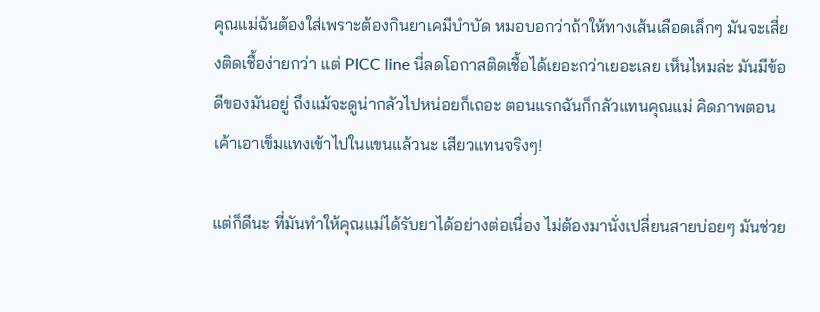คุณแม่ฉันต้องใส่เพราะต้องกินยาเคมีบำบัด หมอบอกว่าถ้าให้ทางเส้นเลือดเล็กๆ มันจะเสี่ยงติดเชื้อง่ายกว่า แต่ PICC line นี่ลดโอกาสติดเชื้อได้เยอะกว่าเยอะเลย เห็นไหมล่ะ มันมีข้อดีของมันอยู่ ถึงแม้จะดูน่ากลัวไปหน่อยก็เถอะ ตอนแรกฉันก็กลัวแทนคุณแม่ คิดภาพตอนเค้าเอาเข็มแทงเข้าไปในแขนแล้วนะ เสียวแทนจริงๆ!

แต่ก็ดีนะ ที่มันทำให้คุณแม่ได้รับยาได้อย่างต่อเนื่อง ไม่ต้องมานั่งเปลี่ยนสายบ่อยๆ มันช่วย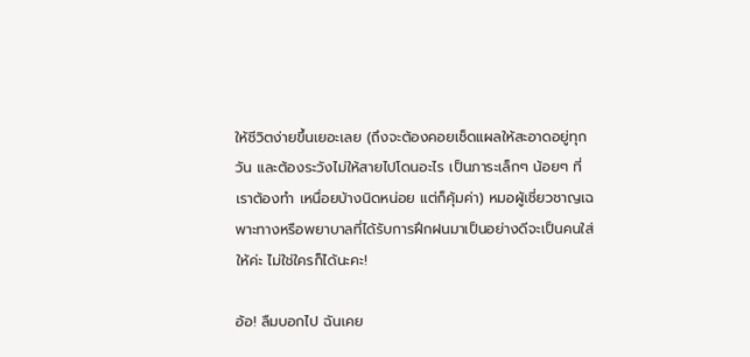ให้ชีวิตง่ายขึ้นเยอะเลย (ถึงจะต้องคอยเช็ดแผลให้สะอาดอยู่ทุกวัน และต้องระวังไม่ให้สายไปโดนอะไร เป็นภาระเล็กๆ น้อยๆ ที่เราต้องทำ เหนื่อยบ้างนิดหน่อย แต่ก็คุ้มค่า) หมอผู้เชี่ยวชาญเฉพาะทางหรือพยาบาลที่ได้รับการฝึกฝนมาเป็นอย่างดีจะเป็นคนใส่ให้ค่ะ ไม่ใช่ใครก็ได้นะคะ!

อ้อ! ลืมบอกไป ฉันเคย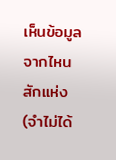เห็นข้อมูลจากไหนสักแห่ง (จำไม่ได้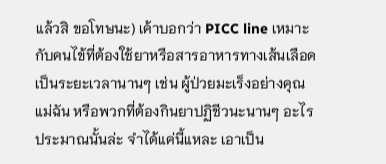แล้วสิ ขอโทษนะ) เค้าบอกว่า PICC line เหมาะกับคนไข้ที่ต้องใช้ยาหรือสารอาหารทางเส้นเลือดเป็นระยะเวลานานๆ เช่น ผู้ป่วยมะเร็งอย่างคุณแม่ฉัน หรือพวกที่ต้องกินยาปฏิชีวนะนานๆ อะไรประมาณนั้นล่ะ จำได้แค่นี้แหละ เอาเป็น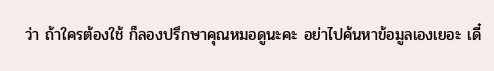ว่า ถ้าใครต้องใช้ ก็ลองปรึกษาคุณหมอดูนะคะ อย่าไปค้นหาข้อมูลเองเยอะ เดี๋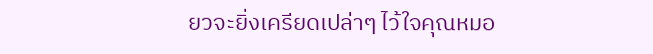ยวจะยิ่งเครียดเปล่าๆ ไว้ใจคุณหมอ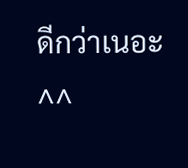ดีกว่าเนอะ ^^